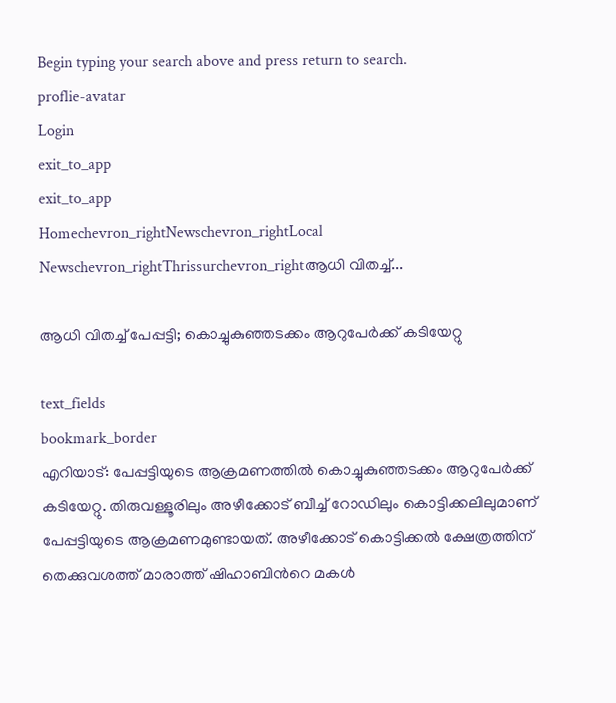Begin typing your search above and press return to search.
proflie-avatar
Login
exit_to_app
exit_to_app
Homechevron_rightNewschevron_rightLocal Newschevron_rightThrissurchevron_rightആധി വിതച്ച്...

ആധി വിതച്ച് പേപ്പട്ടി; കൊച്ചുകുഞ്ഞടക്കം ആറുപേർക്ക് കടിയേറ്റു

text_fields
bookmark_border
എറിയാട്: പേപ്പട്ടിയുടെ ആക്രമണത്തിൽ കൊച്ചുകുഞ്ഞടക്കം ആറുപേർക്ക് കടിയേറ്റു. തിരുവള്ളൂരിലും അഴീക്കോട് ബീച്ച് റോഡിലും കൊട്ടിക്കലിലുമാണ് പേപ്പട്ടിയുടെ ആക്രമണമുണ്ടായത്. അഴീക്കോട് കൊട്ടിക്കൽ ക്ഷേത്രത്തിന് തെക്കുവശത്ത് മാരാത്ത് ഷിഹാബിന്‍റെ മകൾ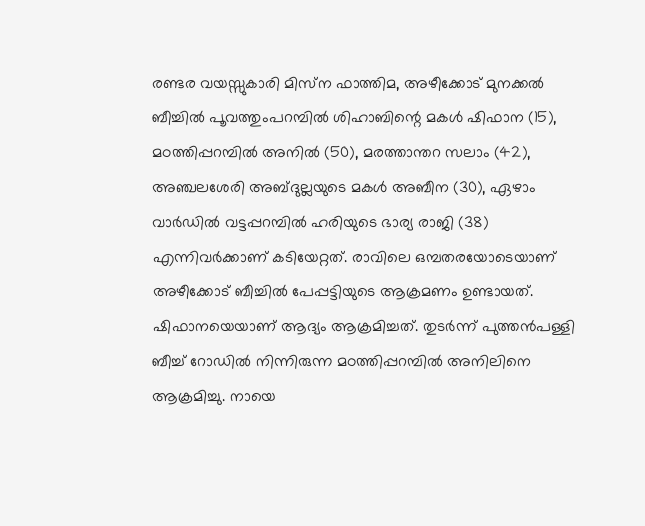രണ്ടര വയസ്സുകാരി മിസ്‌ന ഫാത്തിമ, അഴീക്കോട് മുനക്കൽ ബീച്ചിൽ പൂവത്തുംപറമ്പിൽ ശിഹാബിന്റെ മകൾ ഷിഫാന (15), മഠത്തിപ്പറമ്പിൽ അനിൽ (50), മരത്താന്തറ സലാം (42), അഞ്ചലശേരി അബ്ദുല്ലയുടെ മകൾ അബീന (30), ഏഴാം വാർഡിൽ വട്ടപ്പറമ്പിൽ ഹരിയുടെ ഭാര്യ രാജി (38) എന്നിവർക്കാണ് കടിയേറ്റത്. രാവിലെ ഒമ്പതരയോടെയാണ് അഴീക്കോട് ബീച്ചിൽ പേപ്പട്ടിയുടെ ആക്രമണം ഉണ്ടായത്. ഷിഫാനയെയാണ് ആദ്യം ആക്രമിച്ചത്. തുടർന്ന് പുത്തൻപള്ളി ബീച്ച് റോഡിൽ നിന്നിരുന്ന മഠത്തിപ്പറമ്പിൽ അനിലിനെ ആക്രമിച്ചു. നായെ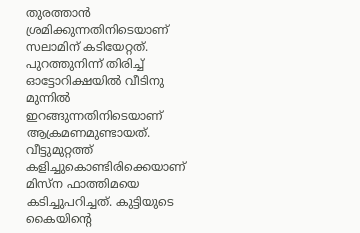തുരത്താൻ ശ്രമിക്കുന്നതിനിടെയാണ് സലാമിന് കടിയേറ്റത്. പുറത്തുനിന്ന് തിരിച്ച് ഓട്ടോറിക്ഷയിൽ വീടിനു മുന്നിൽ ഇറങ്ങുന്നതിനിടെയാണ് ആക്രമണമുണ്ടായത്. വീട്ടുമുറ്റത്ത് കളിച്ചുകൊണ്ടിരിക്കെയാണ് മിസ്‌ന ഫാത്തിമയെ കടിച്ചുപറിച്ചത്. കുട്ടിയുടെ കൈയിന്‍റെ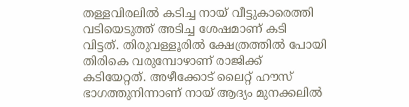തള്ളവിരലിൽ കടിച്ച നായ് വീട്ടുകാരെത്തി വടിയെടുത്ത് അടിച്ച ശേഷമാണ് കടി വിട്ടത്. തിരുവള്ളൂരിൽ ക്ഷേത്രത്തിൽ പോയി തിരികെ വരുമ്പോഴാണ് രാജിക്ക് കടിയേറ്റത്. അഴീക്കോട് ലൈറ്റ് ഹൗസ് ഭാഗത്തുനിന്നാണ് നായ് ആദ്യം മുനക്കലിൽ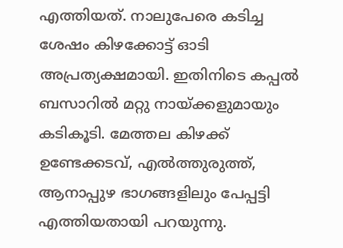എത്തിയത്. നാലുപേരെ കടിച്ച ശേഷം കിഴക്കോട്ട് ഓടി അപ്രത്യക്ഷമായി. ഇതിനിടെ കപ്പൽ ബസാറിൽ മറ്റു നായ്ക്കളുമായും കടികൂടി. മേത്തല കിഴക്ക് ഉണ്ടേക്കടവ്, എൽത്തുരുത്ത്, ആനാപ്പുഴ ഭാഗങ്ങളിലും പേപ്പട്ടി എത്തിയതായി പറയുന്നു.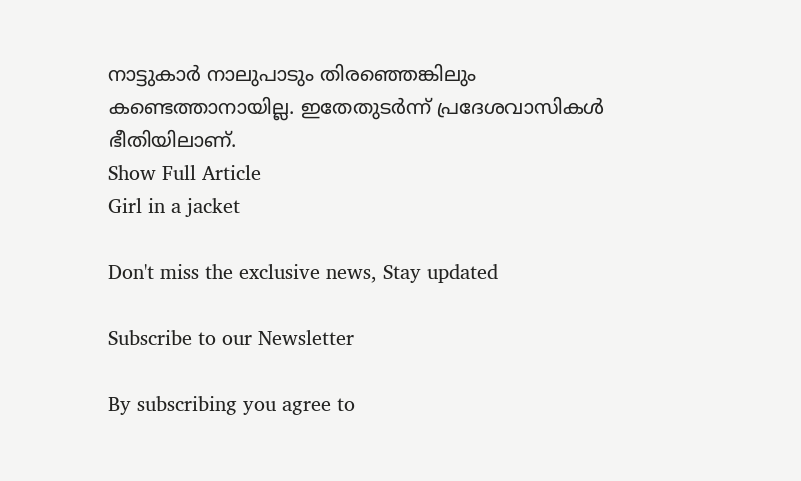നാട്ടുകാർ നാലുപാടും തിരഞ്ഞെങ്കിലും കണ്ടെത്താനായില്ല. ഇതേതുടർന്ന് പ്രദേശവാസികൾ ഭീതിയിലാണ്.
Show Full Article
Girl in a jacket

Don't miss the exclusive news, Stay updated

Subscribe to our Newsletter

By subscribing you agree to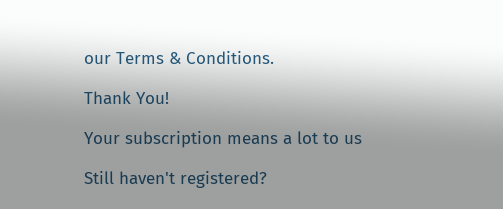our Terms & Conditions.

Thank You!

Your subscription means a lot to us

Still haven't registered?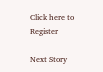Click here to Register

Next Story